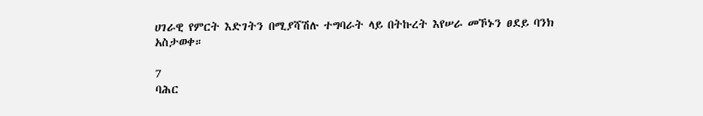ሀገራዊ የምርት እድገትን በሚያሻሽሉ ተግባራት ላይ በትኩረት እየሠራ መኾኑን ፀደይ ባንክ አስታወቀ።

7
ባሕር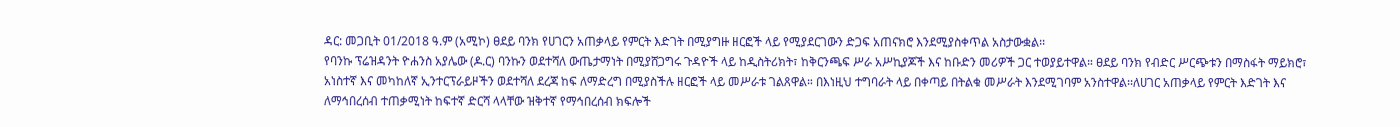ዳር: መጋቢት 01/2018 ዓ.ም (አሚኮ) ፀደይ ባንክ የሀገርን አጠቃላይ የምርት እድገት በሚያግዙ ዘርፎች ላይ የሚያደርገውን ድጋፍ አጠናክሮ እንደሚያስቀጥል አስታውቋል፡፡
የባንኩ ፕሬዝዳንት ዮሐንስ አያሌው (ዶ.ር) ባንኩን ወደተሻለ ውጤታማነት በሚያሸጋግሩ ጉዳዮች ላይ ከዲስትሪክት፣ ከቅርንጫፍ ሥራ አሥኪያጆች እና ከቡድን መሪዎች ጋር ተወያይተዋል። ፀደይ ባንክ የብድር ሥርጭቱን በማስፋት ማይክሮ፣ አነስተኛ እና መካከለኛ ኢንተርፕራይዞችን ወደተሻለ ደረጃ ከፍ ለማድረግ በሚያስችሉ ዘርፎች ላይ መሥራቱ ገልጸዋል። በእነዚህ ተግባራት ላይ በቀጣይ በትልቁ መሥራት እንደሚገባም አንስተዋል፡፡ለሀገር አጠቃላይ የምርት እድገት እና ለማኅበረሰብ ተጠቃሚነት ከፍተኛ ድርሻ ላላቸው ዝቅተኛ የማኅበረሰብ ክፍሎች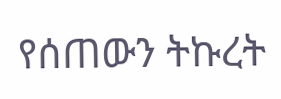የሰጠውን ትኩረት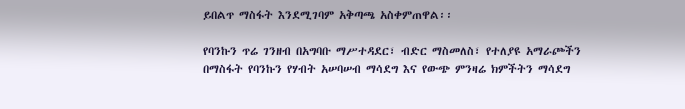ይበልጥ ማስፋት እንደሚገባም አቅጣጫ አስቀምጠዋል፡፡

የባንኩን ጥሬ ገንዘብ በአግባቡ ማሥተዳደር፣ ብድር ማስመለስ፣ የተለያዩ አማራጮችን በማስፋት የባንኩን የሃብት አሠባሠብ ማሳደግ እና የውጭ ምንዛሬ ክምችትን ማሳደግ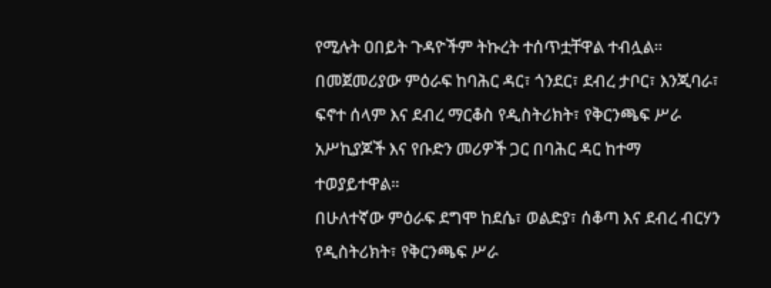የሚሉት ዐበይት ጉዳዮችም ትኩረት ተሰጥቷቸዋል ተብሏል።
በመጀመሪያው ምዕራፍ ከባሕር ዳር፣ ጎንደር፣ ደብረ ታቦር፣ እንጂባራ፣ ፍኖተ ሰላም እና ደብረ ማርቆስ የዲስትሪክት፣ የቅርንጫፍ ሥራ አሥኪያጆች እና የቡድን መሪዎች ጋር በባሕር ዳር ከተማ ተወያይተዋል።
በሁለተኛው ምዕራፍ ደግሞ ከደሴ፣ ወልድያ፣ ሰቆጣ እና ደብረ ብርሃን የዲስትሪክት፣ የቅርንጫፍ ሥራ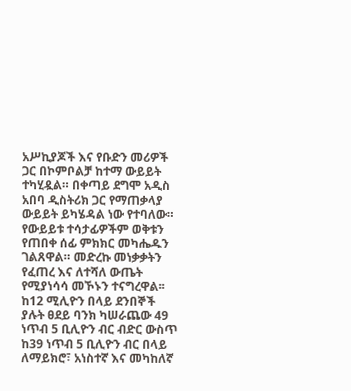አሥኪያጆች እና የቡድን መሪዎች ጋር በኮምቦልቻ ከተማ ውይይት ተካሂዷል። በቀጣይ ደግሞ አዲስ አበባ ዲስትሪክ ጋር የማጠቃላያ ውይይት ይካሄዳል ነው የተባለው። የውይይቱ ተሳታፊዎችም ወቅቱን የጠበቀ ሰፊ ምክክር መካሔዱን ገልጸዋል። መድረኩ መነቃቃትን የፈጠረ እና ለተሻለ ውጤት የሚያነሳሳ መኾኑን ተናግረዋል፡፡ ከ12 ሚሊዮን በላይ ደንበኞች ያሉት ፀደይ ባንክ ካሠራጨው 49 ነጥብ 5 ቢሊዮን ብር ብድር ውስጥ ከ39 ነጥብ 5 ቢሊዮን ብር በላይ ለማይክሮ፣ አነስተኛ እና መካከለኛ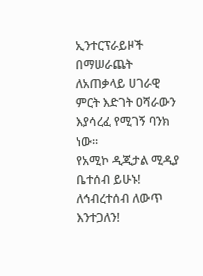ኢንተርፕራይዞች በማሠራጨት ለአጠቃላይ ሀገራዊ ምርት እድገት ዐሻራውን እያሳረፈ የሚገኝ ባንክ ነው፡፡
የአሚኮ ዲጂታል ሚዲያ ቤተሰብ ይሁኑ!
ለኅብረተሰብ ለውጥ እንተጋለን!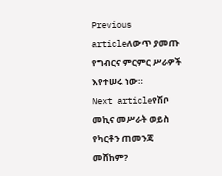Previous articleለውጥ ያመጡ የግብርና ምርምር ሥራዎች እየተሠሩ ነው።
Next articleየሽቦ መኪና መሥራት ወይስ የካርቶን ጠመንጃ መሸከም?